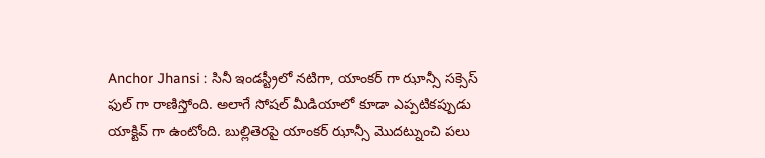Anchor Jhansi : సినీ ఇండస్ట్రీలో నటిగా, యాంకర్ గా ఝాన్సీ సక్సెస్ ఫుల్ గా రాణిస్తోంది. అలాగే సోషల్ మీడియాలో కూడా ఎప్పటికప్పుడు యాక్టివ్ గా ఉంటోంది. బుల్లితెరపై యాంకర్ ఝాన్సీ మొదట్నుంచి పలు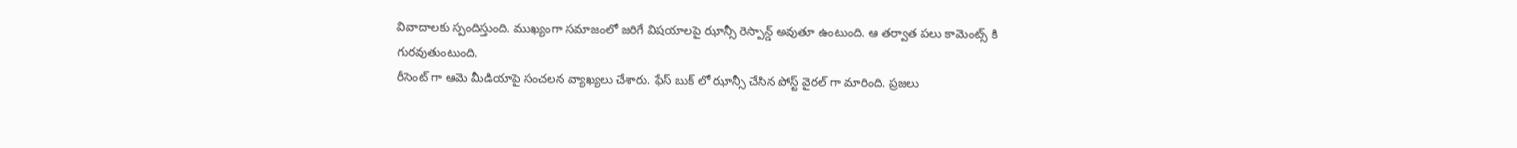వివాదాలకు స్పందిస్తుంది. ముఖ్యంగా సమాజంలో జరిగే విషయాలపై ఝాన్సీ రెస్పాన్డ్ అవుతూ ఉంటుంది. ఆ తర్వాత పలు కామెంట్స్ కి గురవుతుంటుంది.
రీసెంట్ గా ఆమె మీడియాపై సంచలన వ్యాఖ్యలు చేశారు. ఫేస్ బుక్ లో ఝాన్సీ చేసిన పోస్ట్ వైరల్ గా మారింది. ప్రజలు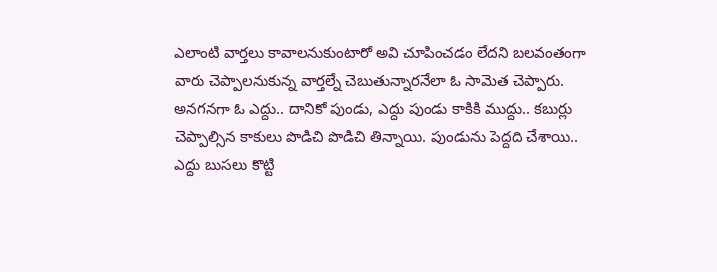ఎలాంటి వార్తలు కావాలనుకుంటారో అవి చూపించడం లేదని బలవంతంగా వారు చెప్పాలనుకున్న వార్తల్నే చెబుతున్నారనేలా ఓ సామెత చెప్పారు.
అనగనగా ఓ ఎద్దు.. దానికో పుండు, ఎద్దు పుండు కాకికి ముద్దు.. కబుర్లు చెప్పాల్సిన కాకులు పొడిచి పొడిచి తిన్నాయి. పుండును పెద్దది చేశాయి.. ఎద్దు బుసలు కొట్టి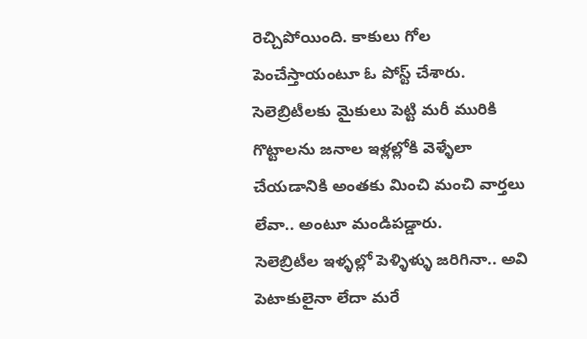రెచ్చిపోయింది. కాకులు గోల పెంచేస్తాయంటూ ఓ పోస్ట్ చేశారు. సెలెబ్రిటీలకు మైకులు పెట్టి మరీ మురికి గొట్టాలను జనాల ఇళ్లల్లోకి వెళ్ళేలా చేయడానికి అంతకు మించి మంచి వార్తలు లేవా.. అంటూ మండిపడ్డారు.
సెలెబ్రిటీల ఇళ్ళల్లో పెళ్ళిళ్ళు జరిగినా.. అవి పెటాకులైనా లేదా మరే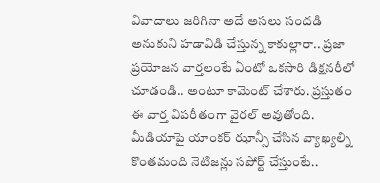వివాదాలు జరిగినా అదే అసలు సందడి అనుకుని హడావిడి చేస్తున్న కాకుల్లారా.. ప్రజా ప్రయోజన వార్తలంటే ఏంటో ఒకసారి డిక్షనరీలో చూడండి.. అంటూ కామెంట్ చేశారు. ప్రస్తుతం ఈ వార్త విపరీతంగా వైరల్ అవుతోంది. మీడియాపై యాంకర్ ఝాన్సీ చేసిన వ్యాఖ్యల్ని కొంతమంది నెటిజన్లు సపోర్ట్ చేస్తుంటే..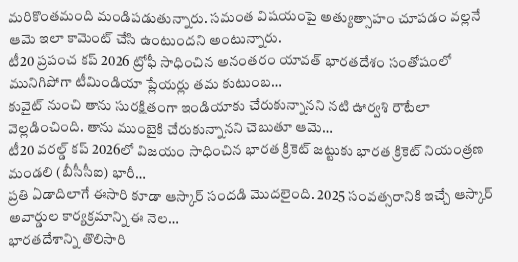మరికొంతమంది మండిపడుతున్నారు. సమంత విషయంపై అత్యుత్సాహం చూపడం వల్లనే ఆమె ఇలా కామెంట్ చేసి ఉంటుందని అంటున్నారు.
టీ20 ప్రపంచ కప్ 2026 ట్రోఫీ సాధించిన అనంతరం యావత్ భారతదేశం సంతోషంలో మునిగిపోగా టీమిండియా ప్లేయర్లు తమ కుటుంబ…
కువైట్ నుంచి తాను సురక్షితంగా ఇండియాకు చేరుకున్నానని నటి ఊర్వశి రౌటేలా వెల్లడించింది. తాను ముంబైకి చేరుకున్నానని చెబుతూ ఆమె…
టీ20 వరల్డ్ కప్ 2026లో విజయం సాధించిన భారత క్రికెట్ జట్టుకు భారత క్రికెట్ నియంత్రణ మండలి (బీసీసీఐ) భారీ…
ప్రతి ఏడాదిలాగే ఈసారి కూడా ఆస్కార్ సందడి మొదలైంది. 2025 సంవత్సరానికి ఇచ్చే ఆస్కార్ అవార్డుల కార్యక్రమాన్ని ఈ నెల…
భారతదేశాన్ని తొలిసారి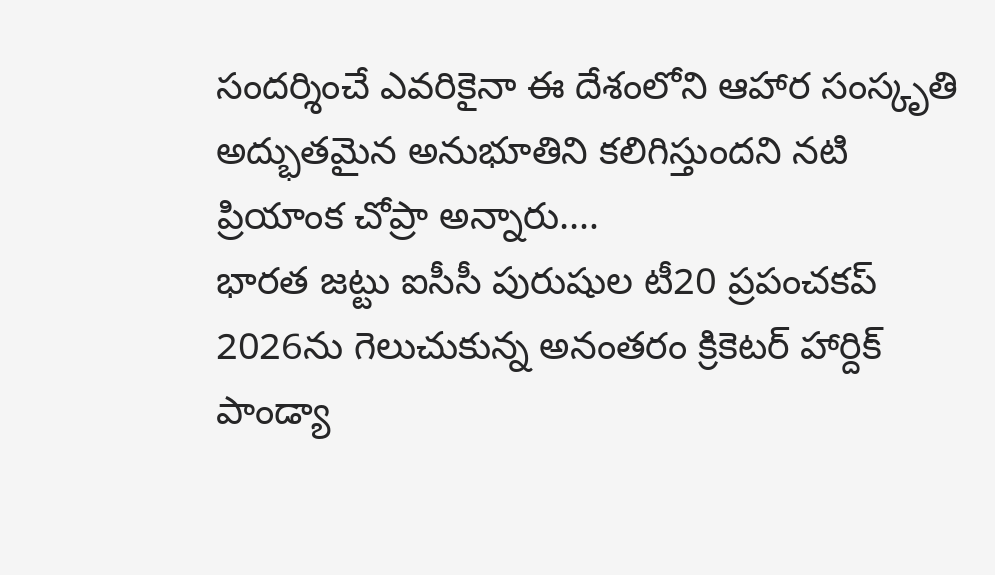సందర్శించే ఎవరికైనా ఈ దేశంలోని ఆహార సంస్కృతి అద్భుతమైన అనుభూతిని కలిగిస్తుందని నటి ప్రియాంక చోప్రా అన్నారు.…
భారత జట్టు ఐసీసీ పురుషుల టీ20 ప్రపంచకప్ 2026ను గెలుచుకున్న అనంతరం క్రికెటర్ హార్దిక్ పాండ్యా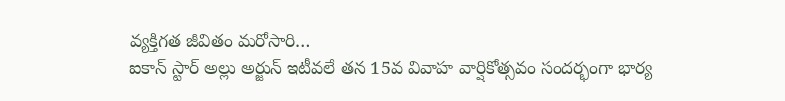వ్యక్తిగత జీవితం మరోసారి…
ఐకాన్ స్టార్ అల్లు అర్జున్ ఇటీవలే తన 15వ వివాహ వార్షికోత్సవం సందర్భంగా భార్య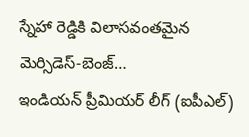స్నేహా రెడ్డికి విలాసవంతమైన మెర్సిడెస్-బెంజ్…
ఇండియన్ ప్రీమియర్ లీగ్ (ఐపీఎల్)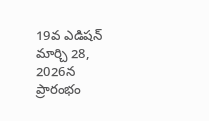19వ ఎడిషన్ మార్చి 28, 2026న ప్రారంభం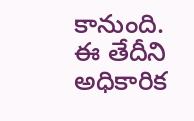కానుంది. ఈ తేదీని అధికారిక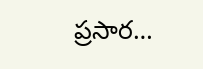ప్రసార…